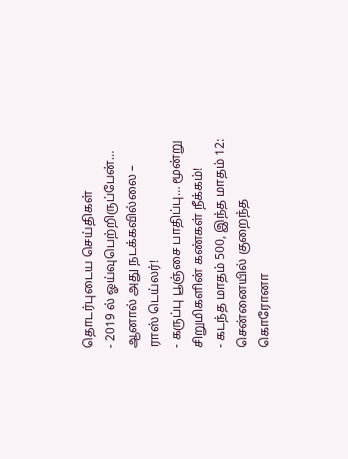தொடர்புடைய செய்திகள்
- 2019 ல் ஓய்வுபெற்றிருப்பேன்… ஆனால் அது நடக்கவில்லை – ராஸ் டெய்லர்!
- கருப்பு பூஞ்சை பாதிப்பு… மூன்று சிறுமிகளின் கண்கள் நீக்கம்!
- கடந்த மாதம் 500, இந்த மாதம் 12: சென்னையில் குறைந்த கொரோனா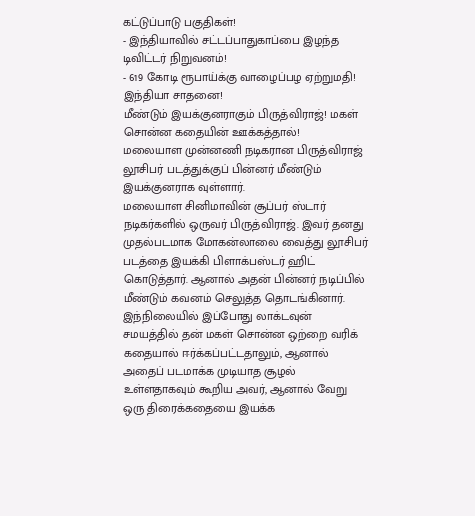கட்டுப்பாடு பகுதிகள்!
- இந்தியாவில் சட்டப்பாதுகாப்பை இழந்த டிவிட்டர் நிறுவனம்!
- 619 கோடி ரூபாய்க்கு வாழைப்பழ ஏற்றுமதி! இந்தியா சாதனை!
மீண்டும் இயக்குனராகும் பிருத்விராஜ்! மகள் சொன்ன கதையின் ஊக்கத்தால்!
மலையாள முன்னணி நடிகரான பிருத்விராஜ் லூசிபர் படத்துக்குப் பின்னர் மீண்டும் இயக்குனராக வுள்ளார்.
மலையாள சினிமாவின் சூப்பர் ஸ்டார் நடிகர்களில் ஒருவர் பிருத்விராஜ். இவர் தனது முதல்படமாக மோகன்லாலை வைத்து லூசிபர் படத்தை இயக்கி பிளாக்பஸ்டர் ஹிட் கொடுத்தார். ஆனால் அதன் பின்னர் நடிப்பில் மீண்டும் கவனம் செலுத்த தொடங்கினார். இந்நிலையில் இப்போது லாக்டவுன் சமயத்தில் தன் மகள் சொன்ன ஒற்றை வரிக் கதையால் ஈர்க்கப்பட்டதாலும், ஆனால் அதைப் படமாக்க முடியாத சூழல் உள்ளதாகவும் கூறிய அவர், ஆனால் வேறு ஒரு திரைக்கதையை இயக்க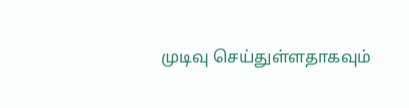முடிவு செய்துள்ளதாகவும்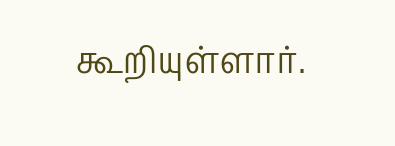கூறியுள்ளார்.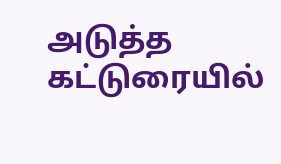அடுத்த கட்டுரையில்